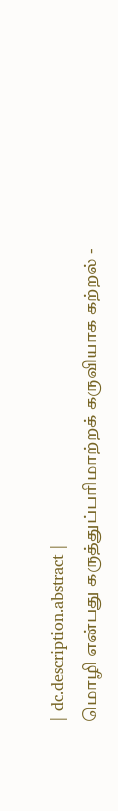| dc.description.abstract |
மொழி என்பது கருத்துப்பரிமாற்றக் கருவியாக கற்றல் -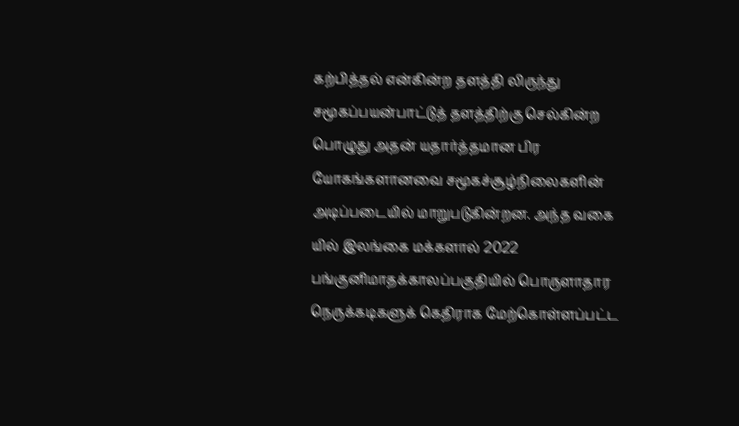கற்பித்தல் என்கின்ற தளத்தி லிருந்து சமூகப்பயன்பாட்டுத் தளத்திற்கு செல்கின்ற பொழுது அதன் யதார்த்தமான பிர யோகங்களானவை சமூகச்சூழ்நிலைகளின் அடிப்படையில் மாறுபடுகின்றன. அந்த வகை யில் இலங்கை மக்களால் 2022 பங்குனிமாதக்காலப்பகுதியில் பொருளாதார நெருக்கடிகளுக் கெதிராக மேற்கொள்ளப்பட்ட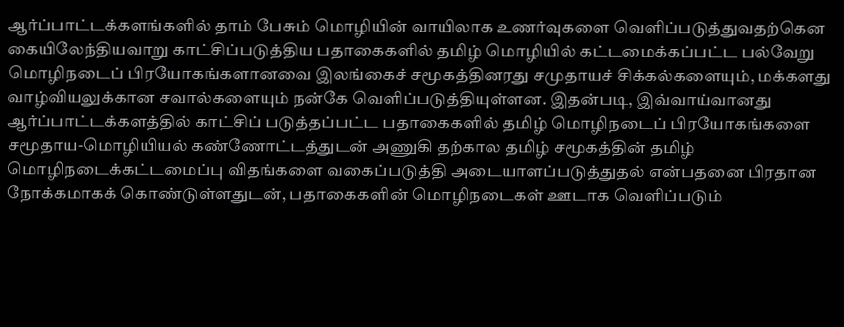ஆர்ப்பாட்டக்களங்களில் தாம் பேசும் மொழியின் வாயிலாக உணர்வுகளை வெளிப்படுத்துவதற்கென கையிலேந்தியவாறு காட்சிப்படுத்திய பதாகைகளில் தமிழ் மொழியில் கட்டமைக்கப்பட்ட பல்வேறு மொழிநடைப் பிரயோகங்களானவை இலங்கைச் சமூகத்தினரது சமுதாயச் சிக்கல்களையும், மக்களது வாழ்வியலுக்கான சவால்களையும் நன்கே வெளிப்படுத்தியுள்ளன. இதன்படி, இவ்வாய்வானது ஆர்ப்பாட்டக்களத்தில் காட்சிப் படுத்தப்பட்ட பதாகைகளில் தமிழ் மொழிநடைப் பிரயோகங்களை சமூதாய-மொழியியல் கண்ணோட்டத்துடன் அணுகி தற்கால தமிழ் சமூகத்தின் தமிழ் மொழிநடைக்கட்டமைப்பு விதங்களை வகைப்படுத்தி அடையாளப்படுத்துதல் என்பதனை பிரதான நோக்கமாகக் கொண்டுள்ளதுடன், பதாகைகளின் மொழிநடைகள் ஊடாக வெளிப்படும்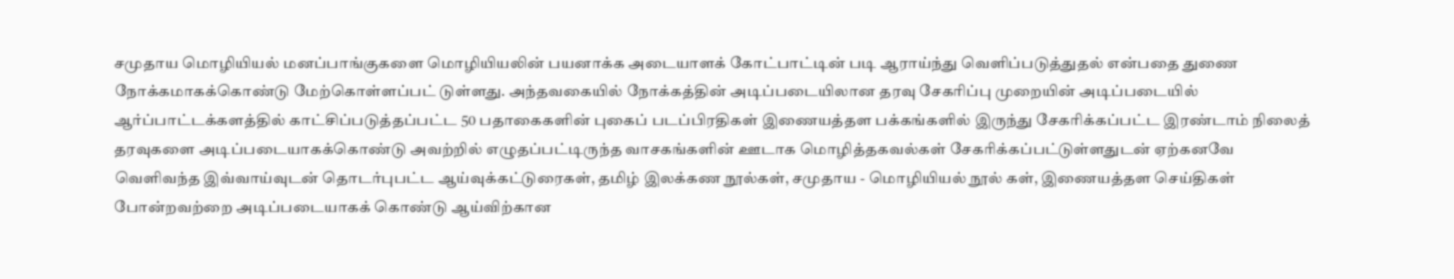சமுதாய மொழியியல் மனப்பாங்குகளை மொழியியலின் பயனாக்க அடையாளக் கோட்பாட்டின் படி ஆராய்ந்து வெளிப்படுத்துதல் என்பதை துணை நோக்கமாகக்கொண்டு மேற்கொள்ளப்பட் டுள்ளது. அந்தவகையில் நோக்கத்தின் அடிப்படையிலான தரவு சேகரிப்பு முறையின் அடிப்படையில் ஆர்ப்பாட்டக்களத்தில் காட்சிப்படுத்தப்பட்ட 50 பதாகைகளின் புகைப் படப்பிரதிகள் இணையத்தள பக்கங்களில் இருந்து சேகரிக்கப்பட்ட இரண்டாம் நிலைத் தரவுகளை அடிப்படையாகக்கொண்டு அவற்றில் எழுதப்பட்டிருந்த வாசகங்களின் ஊடாக மொழித்தகவல்கள் சேகரிக்கப்பட்டுள்ளதுடன் ஏற்கனவே வெளிவந்த இவ்வாய்வுடன் தொடர்புபட்ட ஆய்வுக்கட்டுரைகள், தமிழ் இலக்கண நூல்கள், சமுதாய - மொழியியல் நூல் கள், இணையத்தள செய்திகள் போன்றவற்றை அடிப்படையாகக் கொண்டு ஆய்விற்கான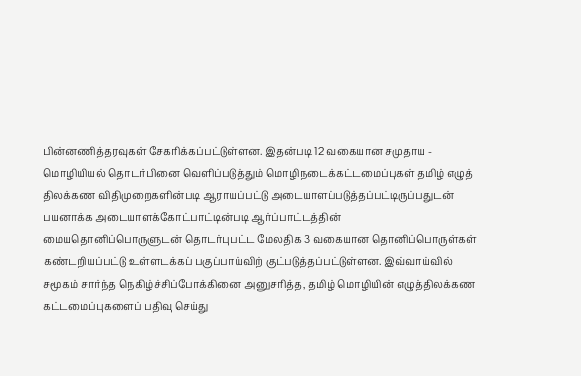பின்னணித்தரவுகள் சேகரிக்கப்பட்டுள்ளன. இதன்படி 12 வகையான சமுதாய - மொழியியல் தொடர்பினை வெளிப்படுத்தும் மொழிநடைக்கட்டமைப்புகள் தமிழ் எழுத் திலக்கண விதிமுறைகளின்படி ஆராயப்பட்டு அடையாளப்படுத்தப்பட்டிருப்பதுடன் பயனாக்க அடையாளக்கோட்பாட்டின்படி ஆர்ப்பாட்டத்தின் மையதொனிப்பொருளுடன் தொடர்புபட்ட மேலதிக 3 வகையான தொனிப்பொருள்கள் கண்டறியப்பட்டு உள்ளடக்கப் பகுப்பாய்விற் குட்படுத்தப்பட்டுள்ளன. இவ்வாய்வில் சமூகம் சார்ந்த நெகிழ்ச்சிப்போக்கினை அனுசரித்த, தமிழ் மொழியின் எழுத்திலக்கண கட்டமைப்புகளைப் பதிவு செய்து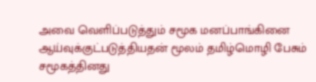அவை வெளிப்படுத்தும் சமூக மனப்பாங்கினை ஆய்வுக்குட்படுத்தியதன் மூலம் தமிழ்மொழி பேசும் சமூகத்தினது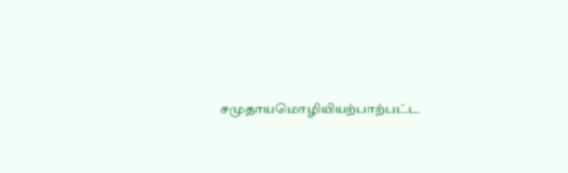சமுதாயமொழியியற்பாற்பட்ட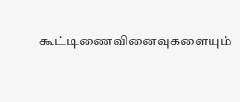கூட்டிணைவினைவுகளையும்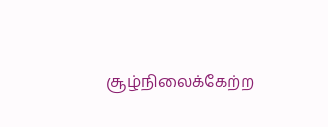சூழ்நிலைக்கேற்ற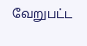வேறுபட்ட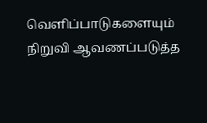வெளிப்பாடுகளையும் நிறுவி ஆவணப்படுத்த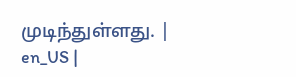முடிந்துள்ளது. |
en_US |